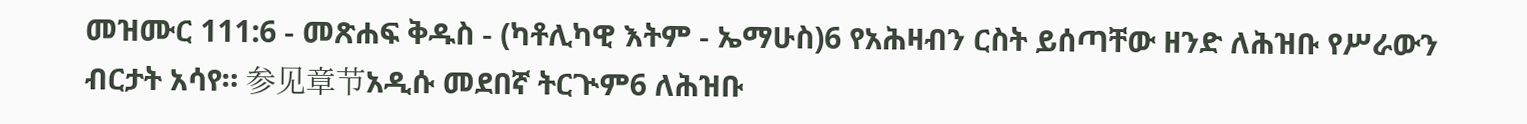መዝሙር 111:6 - መጽሐፍ ቅዱስ - (ካቶሊካዊ እትም - ኤማሁስ)6 የአሕዛብን ርስት ይሰጣቸው ዘንድ ለሕዝቡ የሥራውን ብርታት አሳየ። 参见章节አዲሱ መደበኛ ትርጒም6 ለሕዝቡ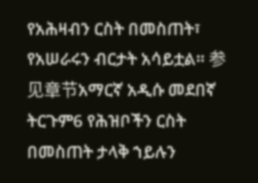የአሕዛብን ርስት በመስጠት፣ የአሠራሩን ብርታት አሳይቷል። 参见章节አማርኛ አዲሱ መደበኛ ትርጉም6 የሕዝቦችን ርስት በመስጠት ታላቅ ኀይሉን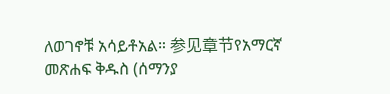ለወገኖቹ አሳይቶአል። 参见章节የአማርኛ መጽሐፍ ቅዱስ (ሰማንያ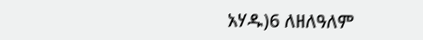አሃዱ)6 ለዘለዓለም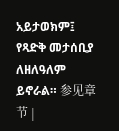አይታወክም፤ የጻድቅ መታሰቢያ ለዘለዓለም ይኖራል። 参见章节 |